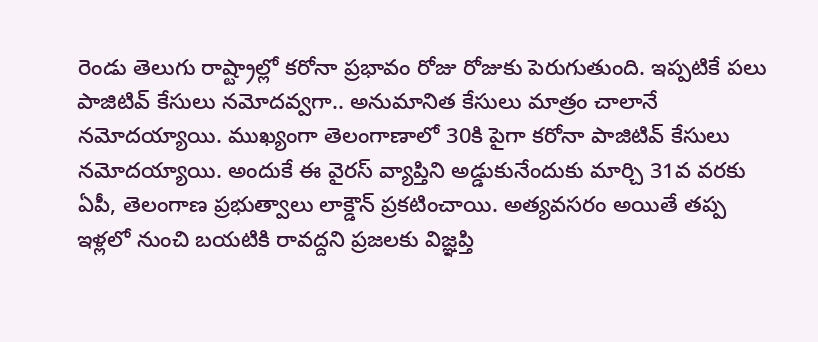రెండు తెలుగు రాష్ట్రాల్లో కరోనా ప్రభావం రోజు రోజుకు పెరుగుతుంది. ఇప్పటికే పలు పాజిటివ్ కేసులు నమోదవ్వగా.. అనుమానిత కేసులు మాత్రం చాలానే నమోదయ్యాయి. ముఖ్యంగా తెలంగాణాలో 30కి పైగా కరోనా పాజిటివ్ కేసులు నమోదయ్యాయి. అందుకే ఈ వైరస్ వ్యాప్తిని అడ్డుకునేందుకు మార్చి 31వ వరకు ఏపీ, తెలంగాణ ప్రభుత్వాలు లాక్డౌన్ ప్రకటించాయి. అత్యవసరం అయితే తప్ప ఇళ్లలో నుంచి బయటికి రావద్దని ప్రజలకు విజ్ఞప్తి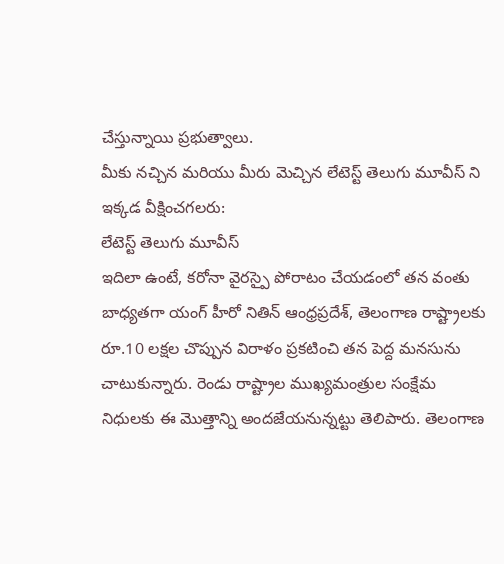చేస్తున్నాయి ప్రభుత్వాలు.
మీకు నచ్చిన మరియు మీరు మెచ్చిన లేటెస్ట్ తెలుగు మూవీస్ ని ఇక్కడ వీక్షించగలరు:
లేటెస్ట్ తెలుగు మూవీస్
ఇదిలా ఉంటే, కరోనా వైరస్పై పోరాటం చేయడంలో తన వంతు బాధ్యతగా యంగ్ హీరో నితిన్ ఆంధ్రప్రదేశ్, తెలంగాణ రాష్ట్రాలకు రూ.10 లక్షల చొప్పున విరాళం ప్రకటించి తన పెద్ద మనసును చాటుకున్నారు. రెండు రాష్ట్రాల ముఖ్యమంత్రుల సంక్షేమ నిధులకు ఈ మొత్తాన్ని అందజేయనున్నట్టు తెలిపారు. తెలంగాణ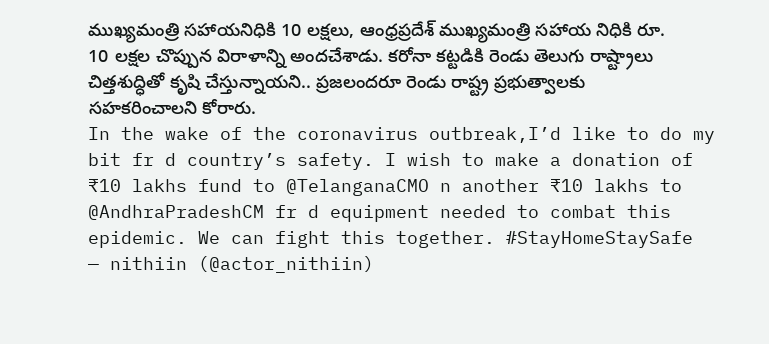ముఖ్యమంత్రి సహాయనిధికి 10 లక్షలు, ఆంధ్రప్రదేశ్ ముఖ్యమంత్రి సహాయ నిధికి రూ. 10 లక్షల చొప్పున విరాళాన్ని అందచేశాడు. కరోనా కట్టడికి రెండు తెలుగు రాష్ట్రాలు చిత్తశుద్ధితో కృషి చేస్తున్నాయని.. ప్రజలందరూ రెండు రాష్ట్ర ప్రభుత్వాలకు సహకరించాలని కోరారు.
In the wake of the coronavirus outbreak,I’d like to do my bit fr d country’s safety. I wish to make a donation of ₹10 lakhs fund to @TelanganaCMO n another ₹10 lakhs to @AndhraPradeshCM fr d equipment needed to combat this epidemic. We can fight this together. #StayHomeStaySafe
— nithiin (@actor_nithiin)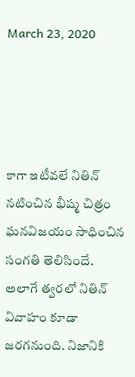March 23, 2020




కాగా ఇటీవలే నితిన్ నటించిన భీష్మ చిత్రం ఘనవిజయం సాధించిన సంగతి తెలిసిందే. అలాగే త్వరలో నితిన్ వివాహం కూడా జరగనుంది. నిజానికి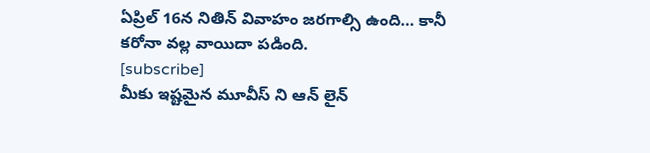ఏప్రిల్ 16న నితిన్ వివాహం జరగాల్సి ఉంది… కానీ కరోనా వల్ల వాయిదా పడింది.
[subscribe]
మీకు ఇష్టమైన మూవీస్ ని ఆన్ లైన్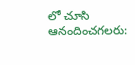లో చూసి ఆనందించగలరు: